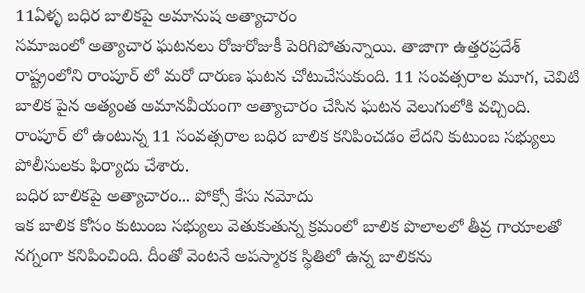11ఏళ్ళ బధిర బాలికపై అమానుష అత్యాచారం
సమాజంలో అత్యాచార ఘటనలు రోజురోజుకీ పెరిగిపోతున్నాయి. తాజాగా ఉత్తరప్రదేశ్ రాష్ట్రంలోని రాంపూర్ లో మరో దారుణ ఘటన చోటుచేసుకుంది. 11 సంవత్సరాల మూగ, చెవిటి బాలిక పైన అత్యంత అమానవీయంగా అత్యాచారం చేసిన ఘటన వెలుగులోకి వచ్చింది. రాంపూర్ లో ఉంటున్న 11 సంవత్సరాల బధిర బాలిక కనిపించడం లేదని కుటుంబ సభ్యులు పోలీసులకు ఫిర్యాదు చేశారు.
బధిర బాలికపై అత్యాచారం... పోక్సో కేసు నమోదు
ఇక బాలిక కోసం కుటుంబ సభ్యులు వెతుకుతున్న క్రమంలో బాలిక పొలాలలో తీవ్ర గాయాలతో నగ్నంగా కనిపించింది. దీంతో వెంటనే అపస్మారక స్థితిలో ఉన్న బాలికను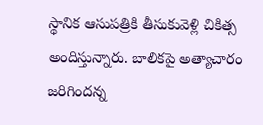స్థానిక ఆసుపత్రికి తీసుకువెళ్లి చికిత్స అందిస్తున్నారు. బాలికపై అత్యాచారం జరిగిందన్న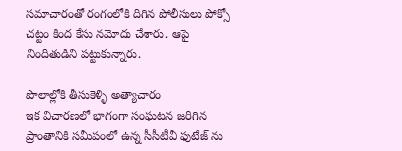సమాచారంతో రంగంలోకి దిగిన పోలీసులు పోక్సో చట్టం కింద కేసు నమోదు చేశారు. ఆపై నిందితుడిని పట్టుకున్నారు.

పొలాల్లోకి తీసుకెళ్ళి అత్యాచారం
ఇక విచారణలో భాగంగా సంఘటన జరిగిన ప్రాంతానికి సమీపంలో ఉన్న సీసీటీవీ ఫుటేజ్ ను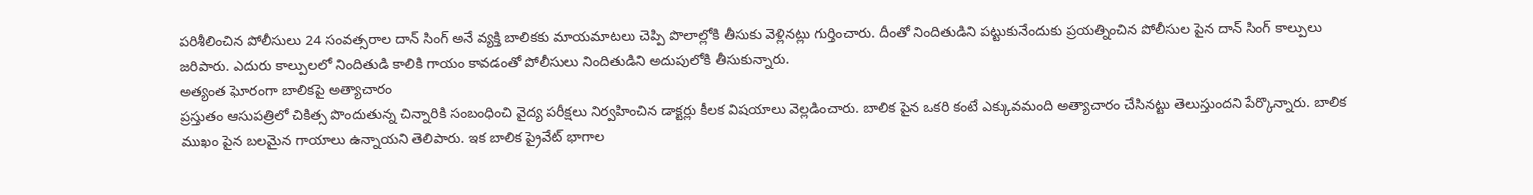పరిశీలించిన పోలీసులు 24 సంవత్సరాల దాన్ సింగ్ అనే వ్యక్తి బాలికకు మాయమాటలు చెప్పి పొలాల్లోకి తీసుకు వెళ్లినట్లు గుర్తించారు. దీంతో నిందితుడిని పట్టుకునేందుకు ప్రయత్నించిన పోలీసుల పైన దాన్ సింగ్ కాల్పులు జరిపారు. ఎదురు కాల్పులలో నిందితుడి కాలికి గాయం కావడంతో పోలీసులు నిందితుడిని అదుపులోకి తీసుకున్నారు.
అత్యంత ఘోరంగా బాలికపై అత్యాచారం
ప్రస్తుతం ఆసుపత్రిలో చికిత్స పొందుతున్న చిన్నారికి సంబంధించి వైద్య పరీక్షలు నిర్వహించిన డాక్టర్లు కీలక విషయాలు వెల్లడించారు. బాలిక పైన ఒకరి కంటే ఎక్కువమంది అత్యాచారం చేసినట్టు తెలుస్తుందని పేర్కొన్నారు. బాలిక ముఖం పైన బలమైన గాయాలు ఉన్నాయని తెలిపారు. ఇక బాలిక ప్రైవేట్ భాగాల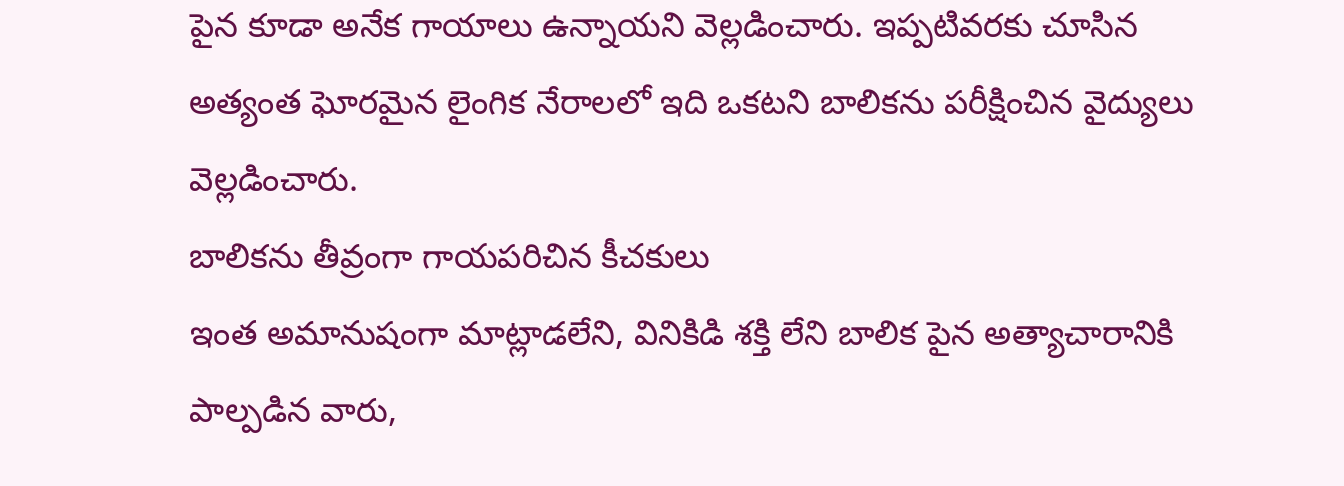పైన కూడా అనేక గాయాలు ఉన్నాయని వెల్లడించారు. ఇప్పటివరకు చూసిన అత్యంత ఘోరమైన లైంగిక నేరాలలో ఇది ఒకటని బాలికను పరీక్షించిన వైద్యులు వెల్లడించారు.
బాలికను తీవ్రంగా గాయపరిచిన కీచకులు
ఇంత అమానుషంగా మాట్లాడలేని, వినికిడి శక్తి లేని బాలిక పైన అత్యాచారానికి పాల్పడిన వారు,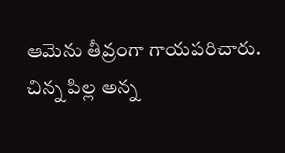ఆమెను తీవ్రంగా గాయపరిచారు. చిన్న పిల్ల అన్న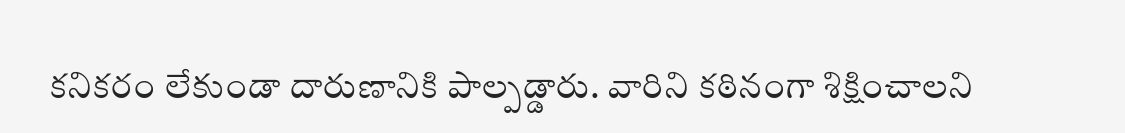కనికరం లేకుండా దారుణానికి పాల్పడ్డారు. వారిని కఠినంగా శిక్షించాలని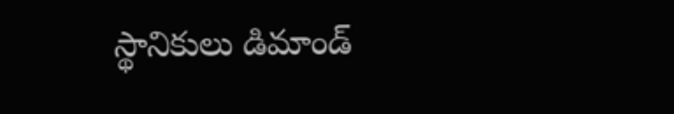స్థానికులు డిమాండ్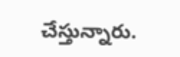చేస్తున్నారు.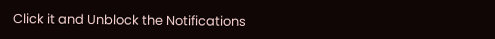Click it and Unblock the Notifications